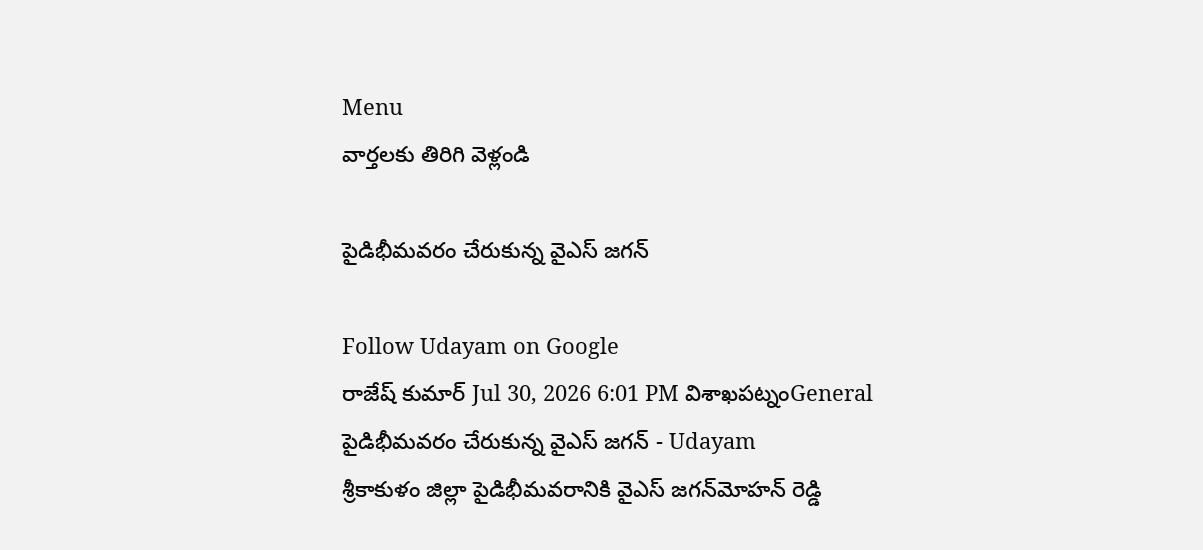Menu
వార్తలకు తిరిగి వెళ్లండి

పైడిభీమవరం చేరుకున్న వైఎస్ జగన్

Follow Udayam on Google
రాజేష్ కుమార్ Jul 30, 2026 6:01 PM విశాఖపట్నంGeneral
పైడిభీమవరం చేరుకున్న వైఎస్ జగన్ - Udayam
శ్రీకాకుళం జిల్లా పైడిభీమవరానికి వైఎస్ జగన్‌మోహన్ రెడ్డి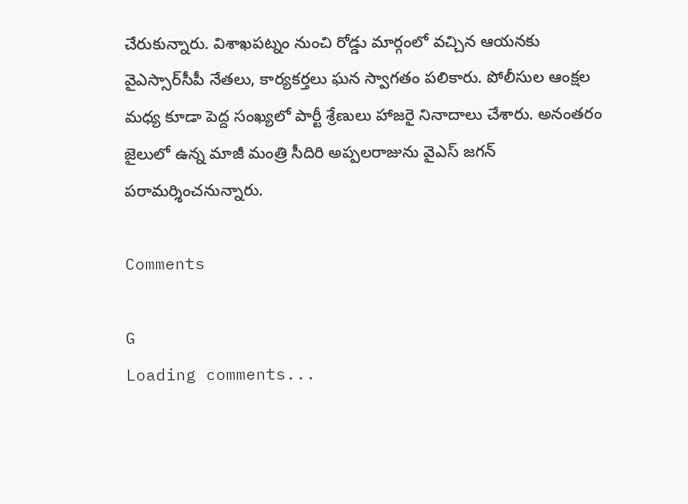చేరుకున్నారు. విశాఖపట్నం నుంచి రోడ్డు మార్గంలో వచ్చిన ఆయనకు వైఎస్సార్‌సీపీ నేతలు, కార్యకర్తలు ఘన స్వాగతం పలికారు. పోలీసుల ఆంక్షల మధ్య కూడా పెద్ద సంఖ్యలో పార్టీ శ్రేణులు హాజరై నినాదాలు చేశారు. అనంతరం జైలులో ఉన్న మాజీ మంత్రి సీదిరి అప్పలరాజును వైఎస్ జగన్ పరామర్శించనున్నారు.

Comments

G
Loading comments...